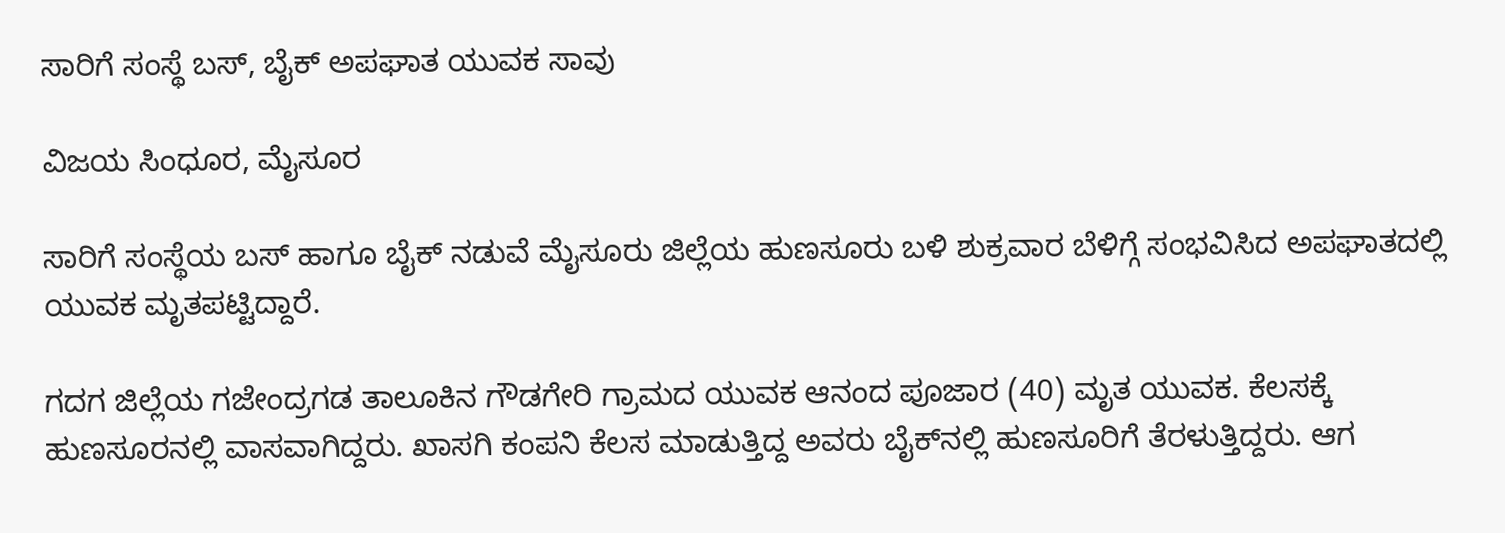ಸಾರಿಗೆ ಸಂಸ್ಥೆ ಬಸ್, ಬೈಕ್ ಅಪಘಾತ ಯುವಕ ಸಾವು

ವಿಜಯ ಸಿಂಧೂರ, ಮೈಸೂರ

ಸಾರಿಗೆ ಸಂಸ್ಥೆಯ ಬಸ್ ಹಾಗೂ ಬೈಕ್‍ ನಡುವೆ ಮೈಸೂರು ಜಿಲ್ಲೆಯ ಹುಣಸೂರು ಬಳಿ ಶುಕ್ರವಾರ ಬೆಳಿಗ್ಗೆ ಸಂಭವಿಸಿದ ಅಪಘಾತದಲ್ಲಿ ಯುವಕ ಮೃತಪಟ್ಟಿದ್ದಾರೆ.

ಗದಗ ಜಿಲ್ಲೆಯ ಗಜೇಂದ್ರಗಡ ತಾಲೂಕಿನ ಗೌಡಗೇರಿ ಗ್ರಾಮದ ಯುವಕ ಆನಂದ ಪೂಜಾರ (40) ಮೃತ ಯುವಕ. ಕೆಲಸಕ್ಕೆ ಹುಣಸೂರನಲ್ಲಿ ವಾಸವಾಗಿದ್ದರು. ಖಾಸಗಿ ಕಂಪನಿ ಕೆಲಸ ಮಾಡುತ್ತಿದ್ದ ಅವರು ಬೈಕ್‍ನಲ್ಲಿ ಹುಣಸೂರಿಗೆ ತೆರಳುತ್ತಿದ್ದರು. ಆಗ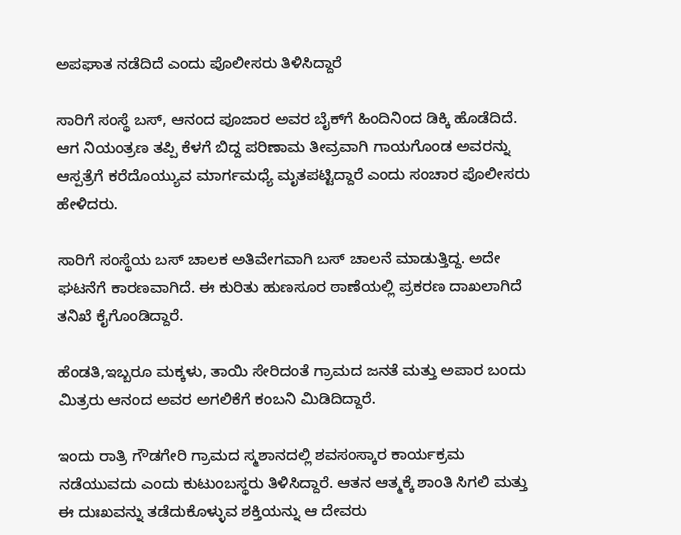ಅಪಘಾತ ನಡೆದಿದೆ ಎಂದು ಪೊಲೀಸರು ತಿಳಿಸಿದ್ದಾರೆ

ಸಾರಿಗೆ ಸಂಸ್ಥೆ ಬಸ್, ಆನಂದ ಪೂಜಾರ ಅವರ ಬೈಕ್‍ಗೆ ಹಿಂದಿನಿಂದ ಡಿಕ್ಕಿ ಹೊಡೆದಿದೆ. ಆಗ ನಿಯಂತ್ರಣ ತಪ್ಪಿ ಕೆಳಗೆ ಬಿದ್ದ ಪರಿಣಾಮ ತೀವ್ರವಾಗಿ ಗಾಯಗೊಂಡ ಅವರನ್ನು ಆಸ್ಪತ್ರೆಗೆ ಕರೆದೊಯ್ಯುವ ಮಾರ್ಗಮಧ್ಯೆ ಮೃತಪಟ್ಟಿದ್ದಾರೆ ಎಂದು ಸಂಚಾರ ಪೊಲೀಸರು ಹೇಳಿದರು.

ಸಾರಿಗೆ ಸಂಸ್ಥೆಯ ಬಸ್ ಚಾಲಕ ಅತಿವೇಗವಾಗಿ ಬಸ್ ಚಾಲನೆ ಮಾಡುತ್ತಿದ್ದ. ಅದೇ ಘಟನೆಗೆ ಕಾರಣವಾಗಿದೆ. ಈ ಕುರಿತು ಹುಣಸೂರ ಠಾಣೆಯಲ್ಲಿ ಪ್ರಕರಣ ದಾಖಲಾಗಿದೆ ತನಿಖೆ ಕೈಗೊಂಡಿದ್ದಾರೆ.

ಹೆಂಡತಿ,ಇಬ್ಬರೂ ಮಕ್ಕಳು, ತಾಯಿ ಸೇರಿದಂತೆ ಗ್ರಾಮದ ಜನತೆ ಮತ್ತು ಅಪಾರ ಬಂದು ಮಿತ್ರರು ಆನಂದ ಅವರ ಅಗಲಿಕೆಗೆ ಕಂಬನಿ ಮಿಡಿದಿದ್ದಾರೆ.

ಇಂದು ರಾತ್ರಿ ಗೌಡಗೇರಿ ಗ್ರಾಮದ ಸ್ಮಶಾನದಲ್ಲಿ ಶವಸಂಸ್ಕಾರ ಕಾರ್ಯಕ್ರಮ ನಡೆಯುವದು ಎಂದು ಕುಟುಂಬಸ್ಥರು ತಿಳಿಸಿದ್ದಾರೆ. ಆತನ ಆತ್ಮಕ್ಕೆ ಶಾಂತಿ ಸಿಗಲಿ ಮತ್ತು ಈ ದುಃಖವನ್ನು ತಡೆದುಕೊಳ್ಳುವ ಶಕ್ತಿಯನ್ನು ಆ ದೇವರು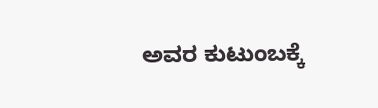ಅವರ ಕುಟುಂಬಕ್ಕೆ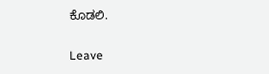ಕೊಡಲಿ.

Leave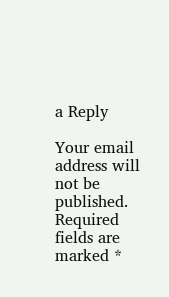a Reply

Your email address will not be published. Required fields are marked *